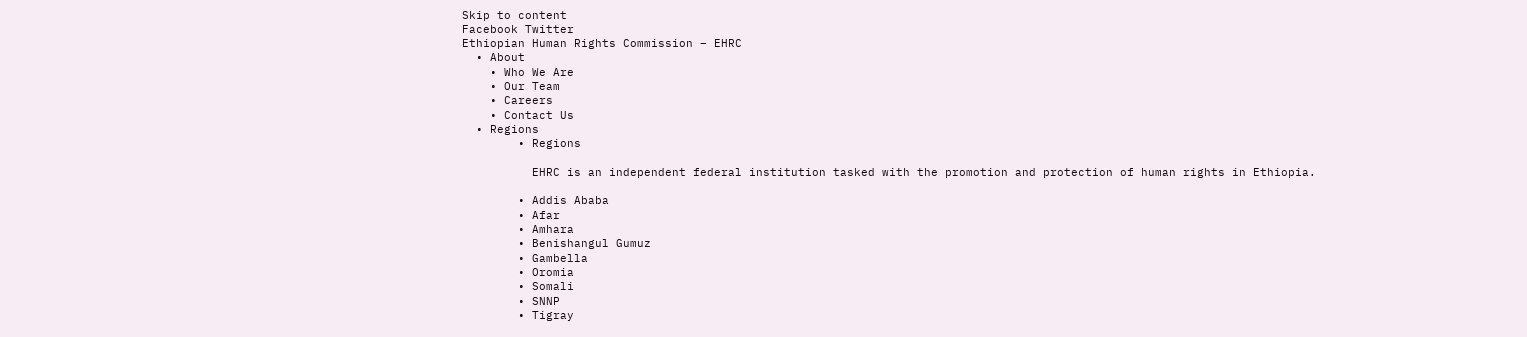Skip to content
Facebook Twitter
Ethiopian Human Rights Commission – EHRC
  • About
    • Who We Are
    • Our Team
    • Careers
    • Contact Us
  • Regions
        • Regions

          EHRC is an independent federal institution tasked with the promotion and protection of human rights in Ethiopia.

        • Addis Ababa
        • Afar
        • Amhara
        • Benishangul Gumuz
        • Gambella
        • Oromia
        • Somali
        • SNNP
        • Tigray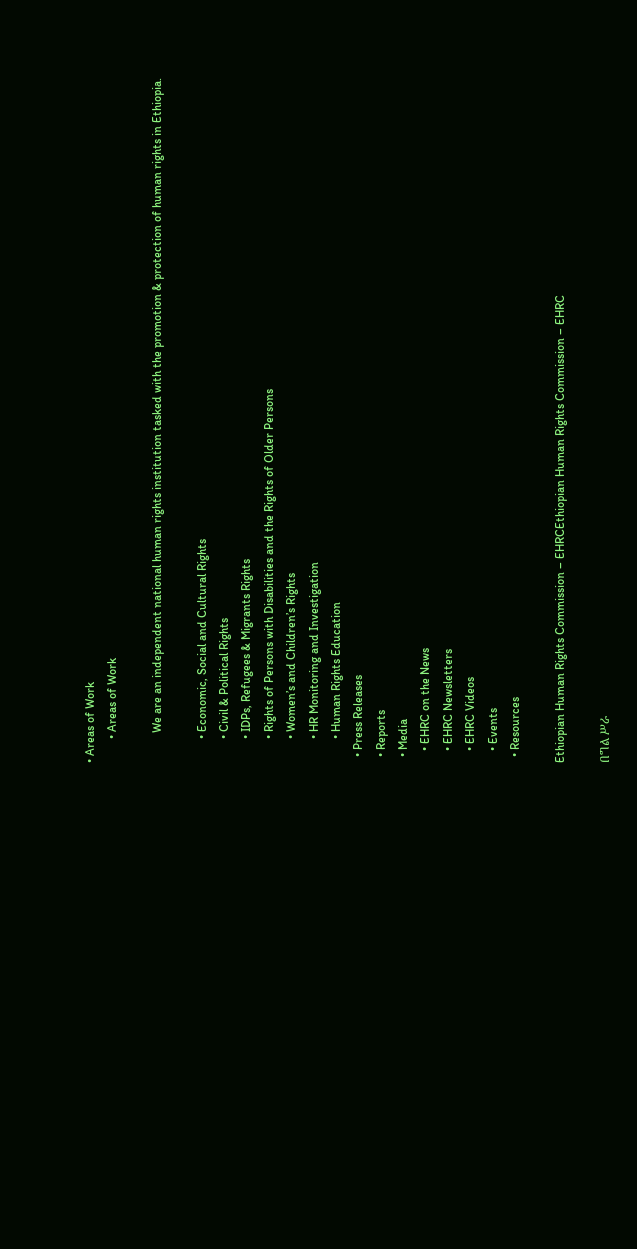• Areas of Work
        • Areas of Work

          We are an independent national human rights institution tasked with the promotion & protection of human rights in Ethiopia.

        • Economic, Social and Cultural Rights
        • Civil & Political Rights
        • IDPs, Refugees & Migrants Rights
        • Rights of Persons with Disabilities and the Rights of Older Persons
        • Women’s and Children’s Rights
        • HR Monitoring and Investigation
        • Human Rights Education
  • Press Releases
  • Reports
  • Media
    • EHRC on the News
    • EHRC Newsletters
    • EHRC Videos
    • Events
  • Resources

Ethiopian Human Rights Commission – EHRCEthiopian Human Rights Commission – EHRC

በግል ሥራ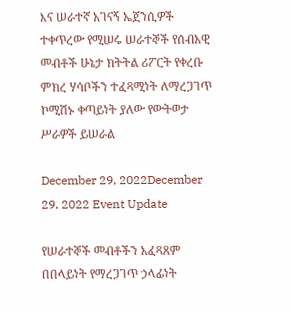እና ሠራተኛ አገናኝ ኤጀንሲዎች ተቀጥረው የሚሠሩ ሠራተኞች የሰብአዊ መብቶች ሁኔታ ክትትል ሪፖርት የቀረቡ ምክረ ሃሳቦችን ተፈጻሚነት ለማረጋገጥ ኮሚሽኑ ቀጣይነት ያለው የውትወታ ሥራዎች ይሠራል

December 29, 2022December 29, 2022 Event Update

የሠራተኞች መብቶችን አፈጻጸም በበላይነት የማረጋገጥ ኃላፊነት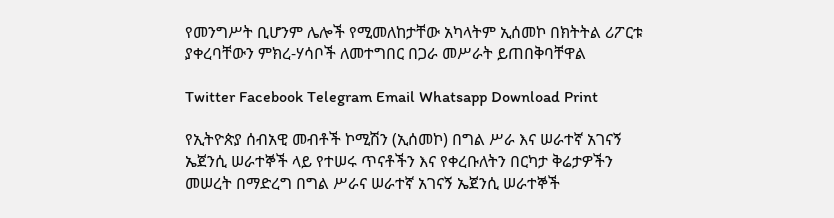የመንግሥት ቢሆንም ሌሎች የሚመለከታቸው አካላትም ኢሰመኮ በክትትል ሪፖርቱ ያቀረባቸውን ምክረ-ሃሳቦች ለመተግበር በጋራ መሥራት ይጠበቅባቸዋል

Twitter Facebook Telegram Email Whatsapp Download Print

የኢትዮጵያ ሰብአዊ መብቶች ኮሚሽን (ኢሰመኮ) በግል ሥራ እና ሠራተኛ አገናኝ ኤጀንሲ ሠራተኞች ላይ የተሠሩ ጥናቶችን እና የቀረቡለትን በርካታ ቅሬታዎችን መሠረት በማድረግ በግል ሥራና ሠራተኛ አገናኝ ኤጀንሲ ሠራተኞች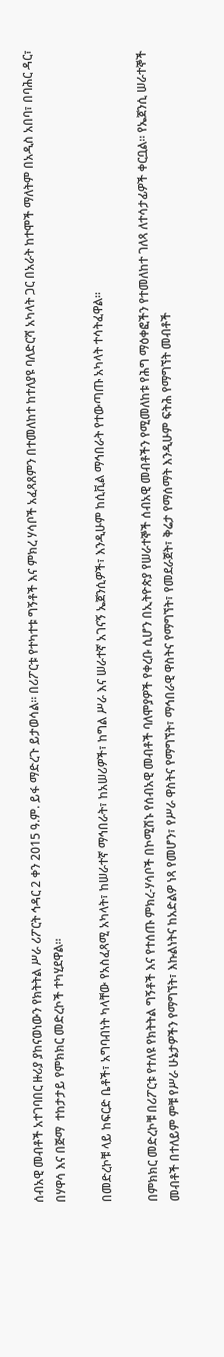ሰብአዊ መብቶች አተገባበር ዙሪያ ያከናወነውን የክትትል ሥራ ሪፖርት ኅዳር 2 ቀን 2015 ዓ.ም. ይፋ ማድረጉ ይታወሳል። በሪፖርቱ የተካተቱ ግኝቶች እና ምክረ ሃሳቦች አፈጻጸምን በተመለከተ ከተለያዩ ባለድርሻ አካላት ጋር በአራት ከተሞች ማለትም በአዲስ አበባ፣ በባሕር ዳር፣ በሃዋሳ እና በጅማ  ተከታታይ የምክክር መድረኮች ተካሂደዋል።

በመድረኮቹ ላይ ከፍርድ ቤቶች፣ አግባብነት ካላቸው የአስፈጻሚ አካላት፣ ከሠራተኛ ማኅበራት፣ ከአሠሪዎች፣ ከግል ሥራ እና ሠራተኛ አገናኝ ኤጀንሲዎች፣ እንዲሁም ከሲቪል ማኅበራት የተውጣጡ አካላት ተሳትፈዋል።

በምክክር መድረኮቹ በሪፖርቱ የተለዩ የክትትል ግኝቶች እና የተሰጡ ምክረ-ሃሳቦች በኮሚሽኑ የሰብአዊ መብቶች ባለሞያዎች የቀረቡ ሲሆን በኢትዮጵያ የሠራተኞች ሰብአዊ መብቶችን የሚመለከቱ የሕግ ማዕቀፎችን የተመለከተ ገለጻ ለተሳታፊዎች ቀርቧል። የኤጀንሲ ሠራተኞች መብቶች በተለይም ምቹ የሥራ ሁኔታዎችን የማግኘት፣ እኩልነትና ከአድልዎ ነጻ የመሆን፣ የሥራ ዋስትና የማግኘት፣ ማኅበራዊ ዋስትና የማግኘት፣ የመደራጀት፣ ቅሬታ የማሰማት እንዲሁም ፍትሕ የማግኘት መብቶች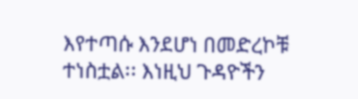እየተጣሱ እንደሆነ በመድረኮቹ ተነስቷል፡፡ እነዚህ ጉዳዮችን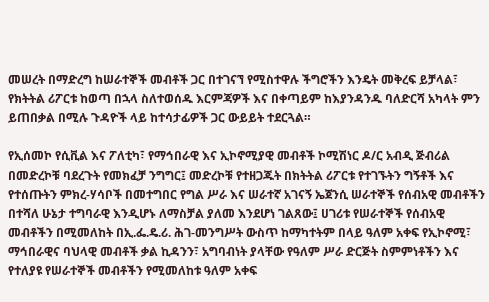መሠረት በማድረግ ከሠራተኞች መብቶች ጋር በተገናኘ የሚስተዋሉ ችግሮችን እንዴት መቅረፍ ይቻላል፣ የክትትል ሪፖርቱ ከወጣ በኋላ ስለተወሰዱ እርምጃዎች እና በቀጣይም ከእያንዳንዱ ባለድርሻ አካላት ምን ይጠበቃል በሚሉ ጉዳዮች ላይ ከተሳታፊዎች ጋር ውይይት ተደርጓል።

የኢሰመኮ የሲቪል እና ፖለቲካ፣ የማኅበራዊ እና ኢኮኖሚያዊ መብቶች ኮሚሽነር ዶ/ር አብዲ ጅብሪል በመድረኮቹ ባደረጉት የመክፈቻ ንግግር፤ መድረኮቹ የተዘጋጁት በክትትል ሪፖርቱ የተገኙትን ግኝቶች እና የተሰጡትን ምክረ-ሃሳቦች በመተግበር የግል ሥራ እና ሠራተኛ አገናኝ ኤጀንሲ ሠራተኞች የሰብአዊ መብቶችን በተሻለ ሁኔታ ተግባራዊ እንዲሆኑ ለማስቻል ያለመ እንደሆነ ገልጸው፤ ሀገሪቱ የሠራተኞች የሰብአዊ መብቶችን በሚመለከት በኢ.ፌ.ዴ.ሪ. ሕገ-መንግሥት ውስጥ ከማካተትም በላይ ዓለም አቀፍ የኢኮኖሚ፣ ማኅበራዊና ባህላዊ መብቶች ቃል ኪዳንን፣ አግባብነት ያላቸው የዓለም ሥራ ድርጅት ስምምነቶችን እና የተለያዩ የሠራተኞች መብቶችን የሚመለከቱ ዓለም አቀፍ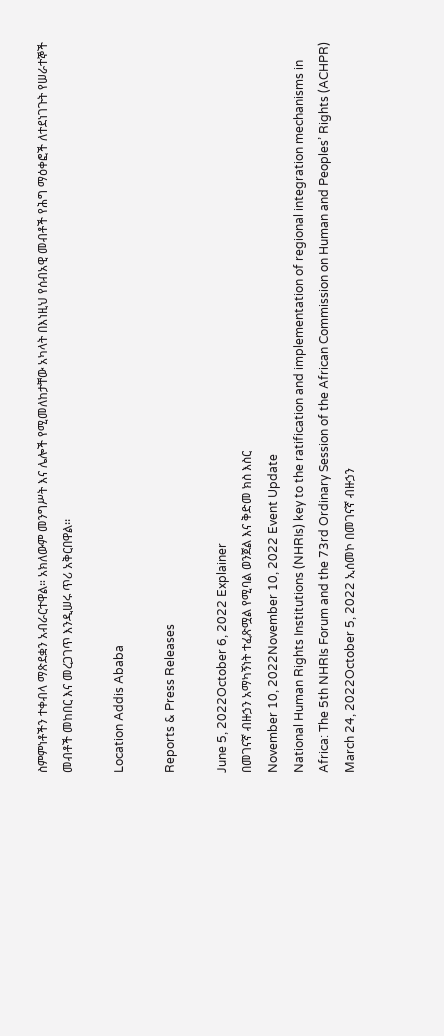ስምምነቶችን ተቀብላ ማጽደቋን አብራርተዋል። አክለውም መንግሥት እና ሌሎች የሚመለከታቸው አካላት በእነዚህ የሰብአዊ መብቶች የሕግ ማዕቀፎች ለተደነገጉት የሠራተኞች መብቶች መከበር እና መረጋገጥ እንዲሠሩ ጥሪ አቅርበዋል፡፡

Location Addis Ababa

Reports & Press Releases

June 5, 2022October 6, 2022 Explainer
በመገናኛ ብዙኃን አማካኝነት ተፈጽሟል የሚባል ወንጀል እና ቅድመ ክስ እስር
November 10, 2022November 10, 2022 Event Update
National Human Rights Institutions (NHRIs) key to the ratification and implementation of regional integration mechanisms in Africa: The 5th NHRIs Forum and the 73rd Ordinary Session of the African Commission on Human and Peoples’ Rights (ACHPR)
March 24, 2022October 5, 2022 ኢሰመኮ በመገናኛ ብዙኃን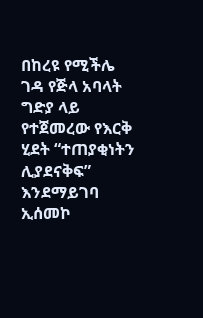በከረዩ የሚችሌ ገዳ የጅላ አባላት ግድያ ላይ የተጀመረው የእርቅ ሂደት “ተጠያቂነትን ሊያደናቅፍ” እንደማይገባ ኢሰመኮ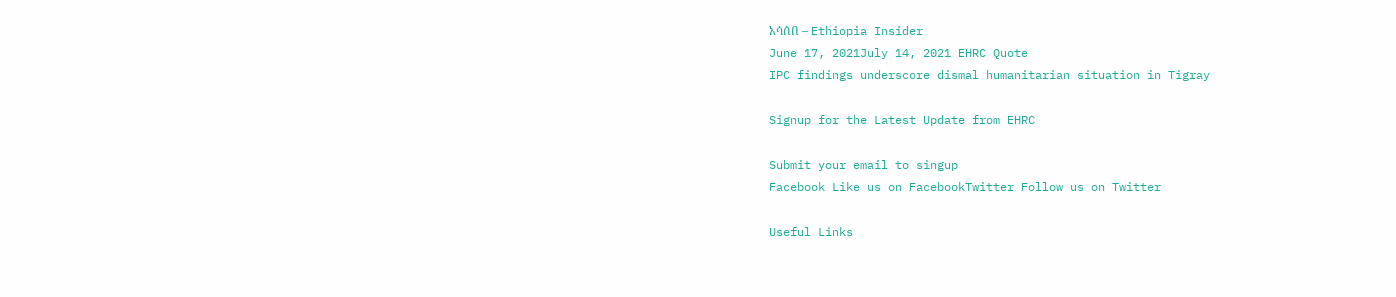አሳሰበ – Ethiopia Insider
June 17, 2021July 14, 2021 EHRC Quote
IPC findings underscore dismal humanitarian situation in Tigray

Signup for the Latest Update from EHRC

Submit your email to singup
Facebook Like us on FacebookTwitter Follow us on Twitter

Useful Links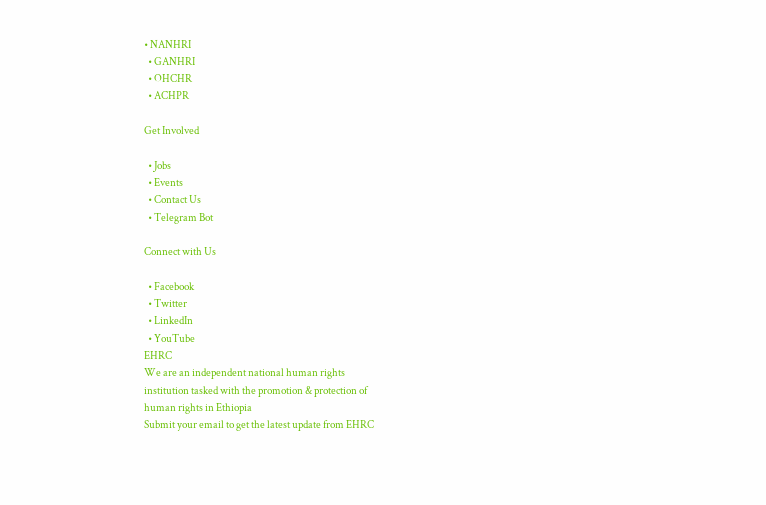• NANHRI
  • GANHRI
  • OHCHR
  • ACHPR

Get Involved

  • Jobs
  • Events
  • Contact Us
  • Telegram Bot

Connect with Us

  • Facebook
  • Twitter
  • LinkedIn
  • YouTube
EHRC
We are an independent national human rights
institution tasked with the promotion & protection of
human rights in Ethiopia
Submit your email to get the latest update from EHRC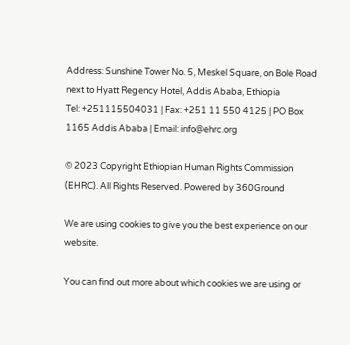Address: Sunshine Tower No. 5, Meskel Square, on Bole Road next to Hyatt Regency Hotel, Addis Ababa, Ethiopia
Tel: +251115504031 | Fax: +251 11 550 4125 | PO Box 1165 Addis Ababa | Email: info@ehrc.org

© 2023 Copyright Ethiopian Human Rights Commission (EHRC). All Rights Reserved. Powered by 360Ground

We are using cookies to give you the best experience on our website.

You can find out more about which cookies we are using or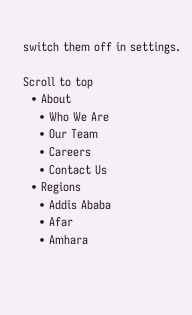switch them off in settings.

Scroll to top
  • About
    • Who We Are
    • Our Team
    • Careers
    • Contact Us
  • Regions
    • Addis Ababa
    • Afar
    • Amhara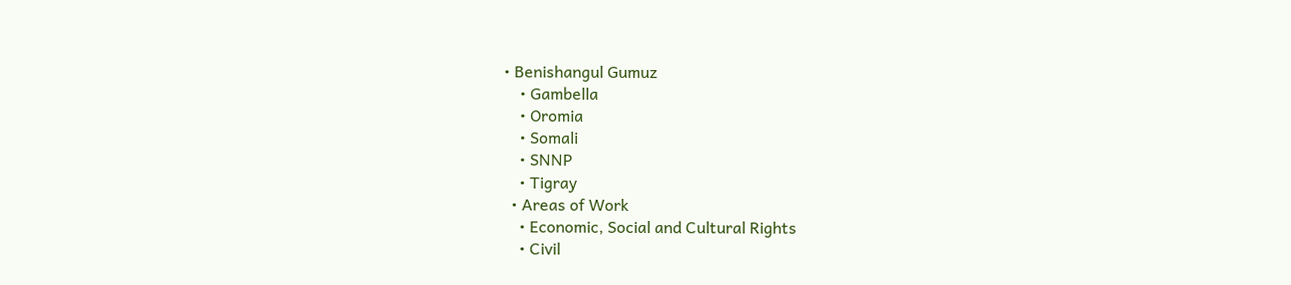• Benishangul Gumuz
    • Gambella
    • Oromia
    • Somali
    • SNNP
    • Tigray
  • Areas of Work
    • Economic, Social and Cultural Rights
    • Civil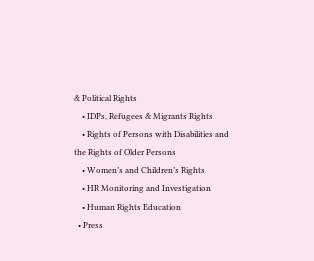& Political Rights
    • IDPs, Refugees & Migrants Rights
    • Rights of Persons with Disabilities and the Rights of Older Persons
    • Women’s and Children’s Rights
    • HR Monitoring and Investigation
    • Human Rights Education
  • Press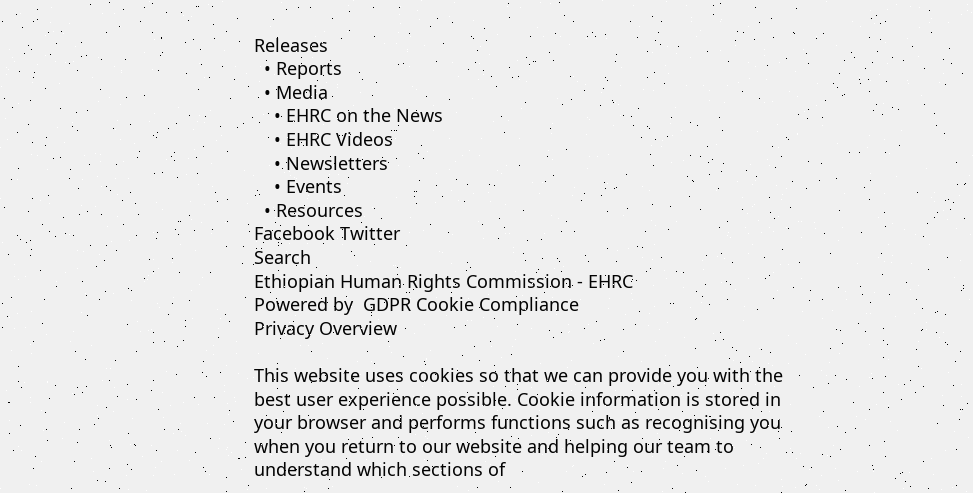Releases
  • Reports
  • Media
    • EHRC on the News
    • EHRC Videos
    • Newsletters
    • Events
  • Resources
Facebook Twitter
Search
Ethiopian Human Rights Commission - EHRC
Powered by  GDPR Cookie Compliance
Privacy Overview

This website uses cookies so that we can provide you with the best user experience possible. Cookie information is stored in your browser and performs functions such as recognising you when you return to our website and helping our team to understand which sections of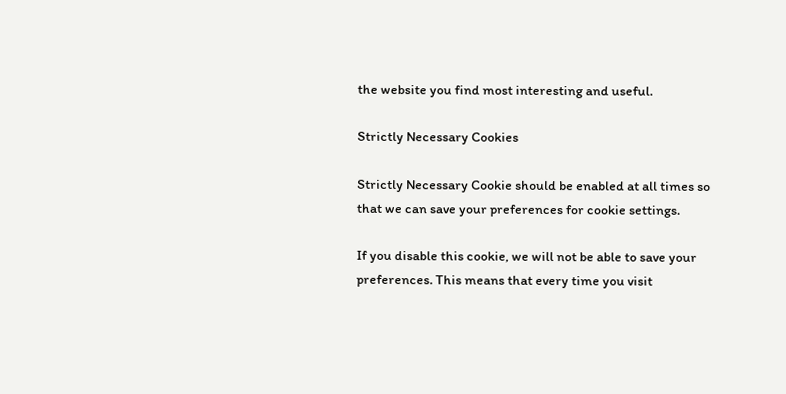the website you find most interesting and useful.

Strictly Necessary Cookies

Strictly Necessary Cookie should be enabled at all times so that we can save your preferences for cookie settings.

If you disable this cookie, we will not be able to save your preferences. This means that every time you visit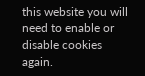this website you will need to enable or disable cookies again.